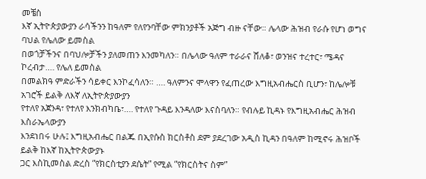መቼስ
እኛ ኢትዮጵያውያን ራሳችንን ከዓለም የለየንባቸው ምክንያቶች አጅግ ብዙ ናቸው። ሌላው ሕዝብ የራሱ የሆነ ወግና ባህል የሌለው ይመስል
በወጎቻችንና በባህሎቻችን ያለመጠን እንመካለን። በሌላው ዓለም ተራራና ሸለቆ፣ ወንዝና ተረተር፣ ሜዳና ኮረብታ…. የሌለ ይመስል
በመልክዓ ምድራችን ሳይቀር እንኮፈሳለን። …. ዓለምንና ሞላዋን የፈጠረው እግዚአብሔርስ ቢሆን፣ ከሌሎቹ አገሮች ይልቅ ለእኛ ለኢትዮጵያውያን
የተለየ አጀንዳ፣ የተለየ እንክብካቤ፣…. የተለየ ጉዳይ እንዳለው እናስባለን። የብሉይ ኪዳኑ የእግዚአብሔር ሕዝብ እስራኤላውያን
እንደነበሩ ሁሉ፤ እግዚአብሔር በልጁ በኢየሱስ ክርስቶስ ደም ያደረገው አዲስ ኪዳን በዓለም ከሚኖሩ ሕዝቦች ይልቅ ከእኛ ከኢትዮጵውያኑ
ጋር እስኪመስል ድረስ “የክርስቲያን ደሴት” የሚል “የክርስትና ስም”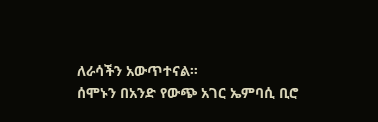ለራሳችን አውጥተናል።
ሰሞኑን በአንድ የውጭ አገር ኤምባሲ ቢሮ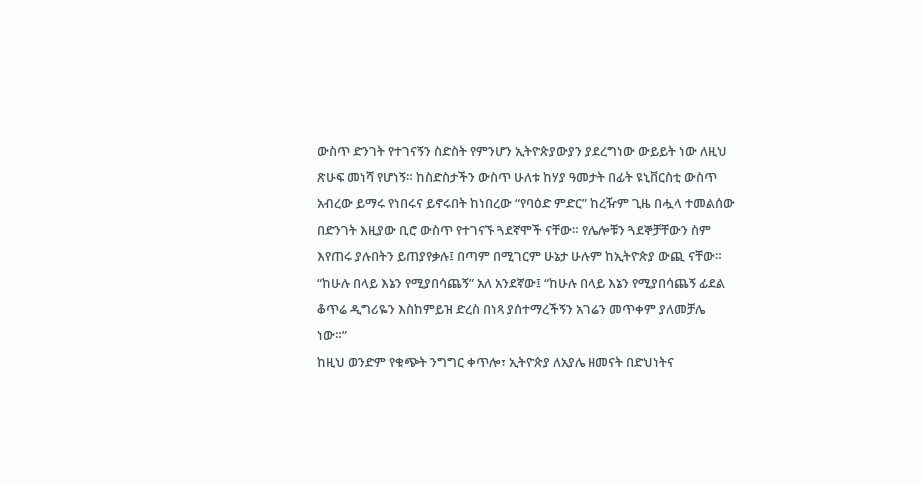ውስጥ ድንገት የተገናኝን ስድስት የምንሆን ኢትዮጵያውያን ያደረግነው ውይይት ነው ለዚህ ጽሁፍ መነሻ የሆነኝ። ከስድስታችን ውስጥ ሁለቱ ከሃያ ዓመታት በፊት ዩኒቨርስቲ ውስጥ አብረው ይማሩ የነበሩና ይኖሩበት ከነበረው “የባዕድ ምድር” ከረዥም ጊዜ በሗላ ተመልሰው በድንገት እዚያው ቢሮ ውስጥ የተገናኙ ጓደኛሞች ናቸው። የሌሎቹን ጓደኞቻቸውን ስም እየጠሩ ያሉበትን ይጠያየቃሉ፤ በጣም በሚገርም ሁኔታ ሁሉም ከኢትዮጵያ ውጪ ናቸው። “ከሁሉ በላይ እኔን የሚያበሳጨኝ” አለ አንደኛው፤ “ከሁሉ በላይ እኔን የሚያበሳጨኝ ፊደል ቆጥሬ ዲግሪዬን እስከምይዝ ድረስ በነጻ ያሰተማረችኝን አገሬን መጥቀም ያለመቻሌ ነው።”
ከዚህ ወንድም የቁጭት ንግግር ቀጥሎ፣ ኢትዮጵያ ለአያሌ ዘመናት በድህነትና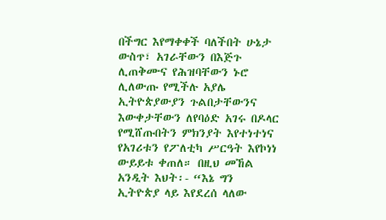በችግር እየማቀቀች ባለችበት ሁኔታ ውስጥ፣ አገራቸውን በእጅጉ ሊጠቅሙና የሕዝባቸውን ኑሮ ሊለውጡ የሚችሉ አያሌ ኢትዮጵያውያን ጉልበታቸውንና እውቀታቸውን ለየባዕድ አገሩ በዶላር የሚሸጡበትን ምክንያት እየተነተነና የአገሪቱን የፖለቲካ ሥርዓት እየኮነነ ውይይቱ ቀጠለ። በዚህ መኸል አንዲት እህት፡- “እኔ ግን ኢትዮጵያ ላይ እየደረሰ ላለው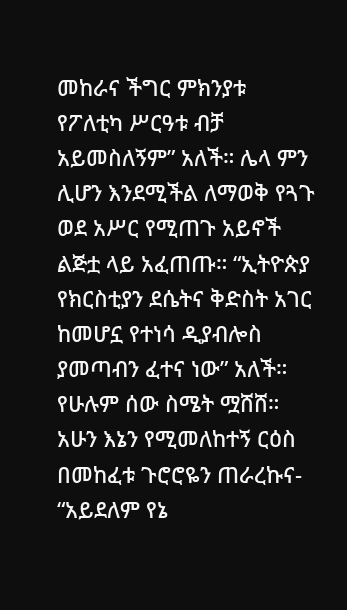መከራና ችግር ምክንያቱ የፖለቲካ ሥርዓቱ ብቻ አይመስለኝም” አለች። ሌላ ምን ሊሆን እንደሚችል ለማወቅ የጓጉ ወደ አሥር የሚጠጉ አይኖች ልጅቷ ላይ አፈጠጡ። “ኢትዮጵያ የክርስቲያን ደሴትና ቅድስት አገር ከመሆኗ የተነሳ ዲያብሎስ ያመጣብን ፈተና ነው” አለች። የሁሉም ሰው ስሜት ሟሸሸ። አሁን እኔን የሚመለከተኝ ርዕስ በመከፈቱ ጉሮሮዬን ጠራረኩና- “አይደለም የኔ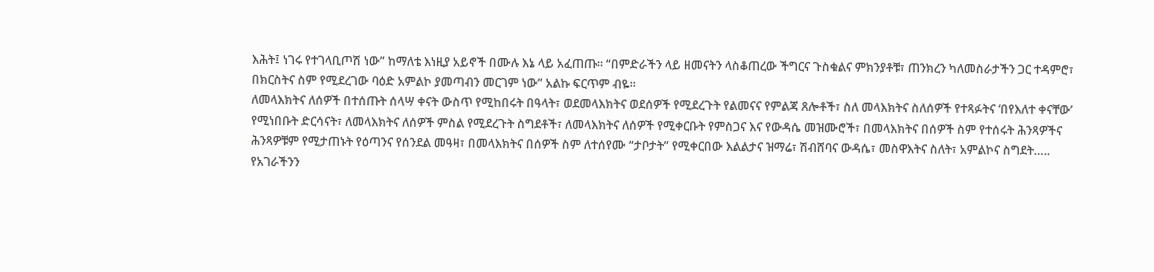እሕት፤ ነገሩ የተገላቢጦሽ ነው” ከማለቴ እነዚያ አይኖች በሙሉ እኔ ላይ አፈጠጡ። “በምድራችን ላይ ዘመናትን ላስቆጠረው ችግርና ጉስቁልና ምክንያቶቹ፣ ጠንክረን ካለመስራታችን ጋር ተዳምሮ፣ በክርስትና ስም የሚደረገው ባዕድ አምልኮ ያመጣብን መርገም ነው” አልኩ ፍርጥም ብዬ።
ለመላእክትና ለሰዎች በተሰጡት ሰላሣ ቀናት ውስጥ የሚከበሩት በዓላት፣ ወደመላእክትና ወደሰዎች የሚደረጉት የልመናና የምልጃ ጸሎቶች፣ ስለ መላእክትና ስለሰዎች የተጻፉትና ‘በየእለተ ቀናቸው’ የሚነበቡት ድርሳናት፣ ለመላእክትና ለሰዎች ምስል የሚደረጉት ስግደቶች፣ ለመላእክትና ለሰዎች የሚቀርቡት የምስጋና እና የውዳሴ መዝሙሮች፣ በመላእክትና በሰዎች ስም የተሰሩት ሕንጻዎችና ሕንጻዎቹም የሚታጠኑት የዕጣንና የሰንደል መዓዛ፣ በመላእክትና በሰዎች ስም ለተሰየሙ “ታቦታት” የሚቀርበው እልልታና ዝማሬ፣ ሽብሸባና ውዳሴ፣ መስዋእትና ስለት፣ አምልኮና ስግደት….. የአገራችንን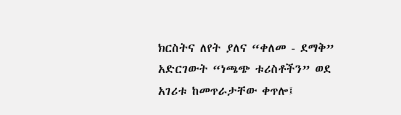ክርስትና ለየት ያለና “ቀለመ - ደማቅ” አድርገውት “ነጫጭ ቱሪስቶችን” ወደ አገሪቱ ከመጥራታቸው ቀጥሎ፤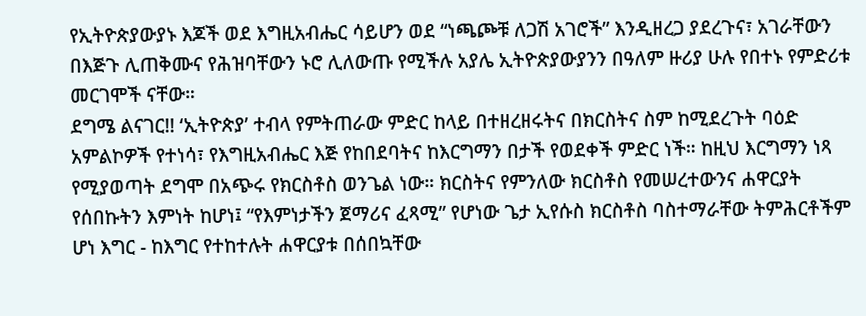የኢትዮጵያውያኑ እጆች ወደ እግዚአብሔር ሳይሆን ወደ “ነጫጮቹ ለጋሽ አገሮች” እንዲዘረጋ ያደረጉና፣ አገራቸውን በእጅጉ ሊጠቅሙና የሕዝባቸውን ኑሮ ሊለውጡ የሚችሉ አያሌ ኢትዮጵያውያንን በዓለም ዙሪያ ሁሉ የበተኑ የምድሪቱ መርገሞች ናቸው።
ደግሜ ልናገር!! ‘ኢትዮጵያ’ ተብላ የምትጠራው ምድር ከላይ በተዘረዘሩትና በክርስትና ስም ከሚደረጉት ባዕድ አምልኮዎች የተነሳ፣ የእግዚአብሔር እጅ የከበደባትና ከእርግማን በታች የወደቀች ምድር ነች። ከዚህ እርግማን ነጻ የሚያወጣት ደግሞ በአጭሩ የክርስቶስ ወንጌል ነው። ክርስትና የምንለው ክርስቶስ የመሠረተውንና ሐዋርያት የሰበኩትን እምነት ከሆነ፤ “የእምነታችን ጀማሪና ፈጻሚ” የሆነው ጌታ ኢየሱስ ክርስቶስ ባስተማራቸው ትምሕርቶችም ሆነ እግር - ከእግር የተከተሉት ሐዋርያቱ በሰበኳቸው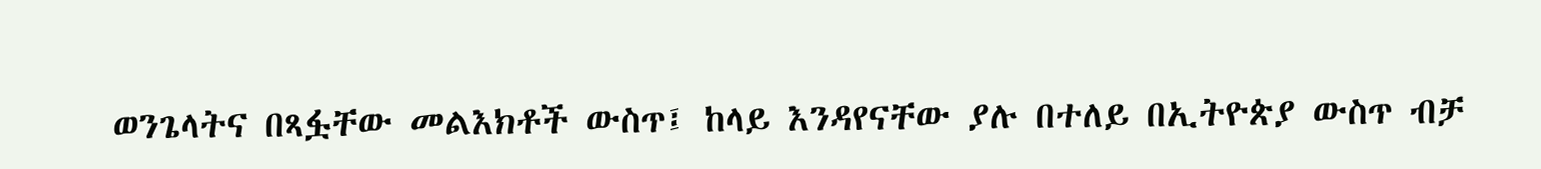ወንጌላትና በጻፏቸው መልእክቶች ውስጥ፤ ከላይ እንዳየናቸው ያሉ በተለይ በኢትዮጵያ ውስጥ ብቻ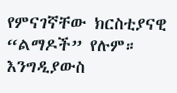የምናገኛቸው ክርስቲያናዊ “ልማዶች” የሉም። እንግዲያውስ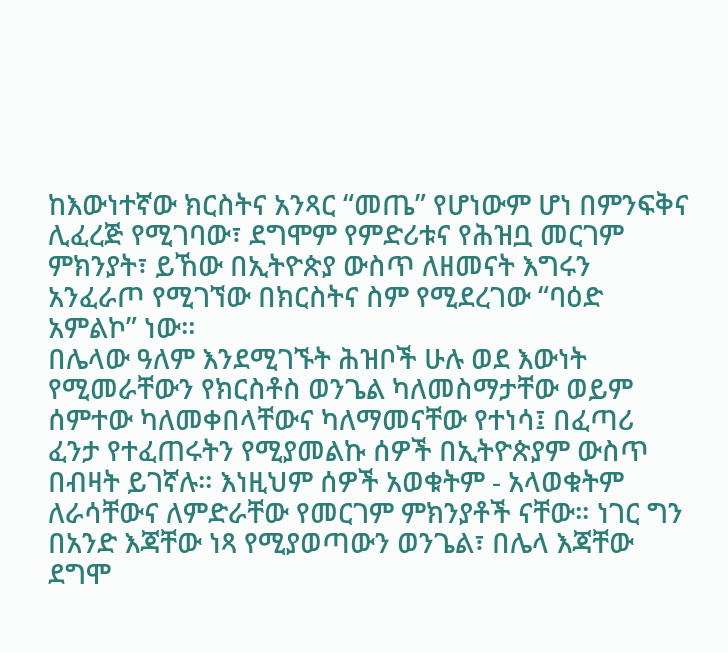ከእውነተኛው ክርስትና አንጻር “መጤ” የሆነውም ሆነ በምንፍቅና ሊፈረጅ የሚገባው፣ ደግሞም የምድሪቱና የሕዝቧ መርገም ምክንያት፣ ይኸው በኢትዮጵያ ውስጥ ለዘመናት እግሩን አንፈራጦ የሚገኘው በክርስትና ስም የሚደረገው “ባዕድ አምልኮ” ነው።
በሌላው ዓለም እንደሚገኙት ሕዝቦች ሁሉ ወደ እውነት የሚመራቸውን የክርስቶስ ወንጌል ካለመስማታቸው ወይም ሰምተው ካለመቀበላቸውና ካለማመናቸው የተነሳ፤ በፈጣሪ ፈንታ የተፈጠሩትን የሚያመልኩ ሰዎች በኢትዮጵያም ውስጥ በብዛት ይገኛሉ። እነዚህም ሰዎች አወቁትም - አላወቁትም ለራሳቸውና ለምድራቸው የመርገም ምክንያቶች ናቸው። ነገር ግን በአንድ እጃቸው ነጻ የሚያወጣውን ወንጌል፣ በሌላ እጃቸው ደግሞ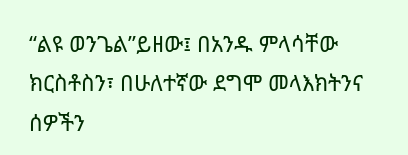“ልዩ ወንጌል”ይዘው፤ በአንዱ ምላሳቸው ክርስቶስን፣ በሁለተኛው ደግሞ መላእክትንና ሰዎችን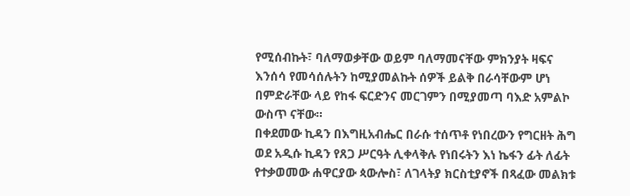የሚሰብኩት፣ ባለማወቃቸው ወይም ባለማመናቸው ምክንያት ዛፍና እንሰሳ የመሳሰሉትን ከሚያመልኩት ሰዎች ይልቅ በራሳቸውም ሆነ በምድራቸው ላይ የከፋ ፍርድንና መርገምን በሚያመጣ ባእድ አምልኮ ውስጥ ናቸው።
በቀደመው ኪዳን በእግዚአብሔር በራሱ ተሰጥቶ የነበረውን የግርዘት ሕግ ወደ አዲሱ ኪዳን የጸጋ ሥርዓት ሊቀላቅሉ የነበሩትን እነ ኬፋን ፊት ለፊት የተቃወመው ሐዋርያው ጳውሎስ፣ ለገላትያ ክርስቲያኖች በጻፈው መልክቱ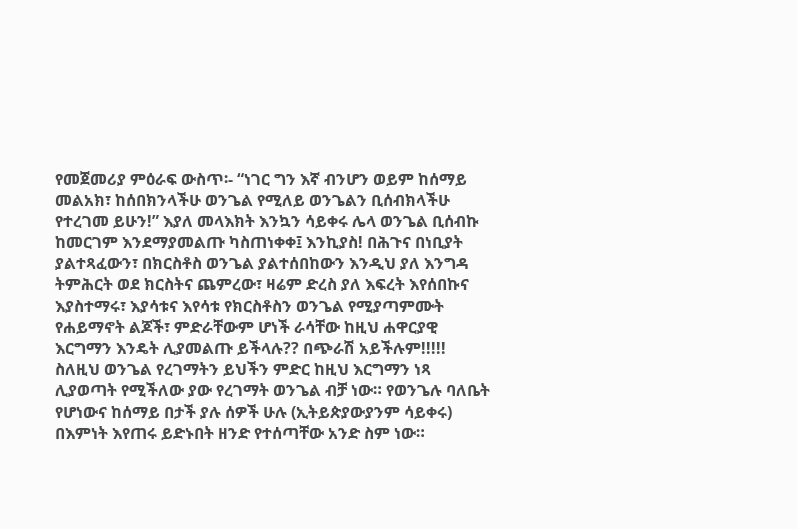የመጀመሪያ ምዕራፍ ውስጥ፡- “ነገር ግን እኛ ብንሆን ወይም ከሰማይ መልአክ፣ ከሰበክንላችሁ ወንጌል የሚለይ ወንጌልን ቢሰብክላችሁ የተረገመ ይሁን!” እያለ መላእክት እንኳን ሳይቀሩ ሌላ ወንጌል ቢሰብኩ ከመርገም እንደማያመልጡ ካስጠነቀቀ፤ እንኪያስ! በሕጉና በነቢያት ያልተጻፈውን፣ በክርስቶስ ወንጌል ያልተሰበከውን እንዲህ ያለ እንግዳ ትምሕርት ወደ ክርስትና ጨምረው፣ ዛሬም ድረስ ያለ እፍረት እየሰበኩና እያስተማሩ፣ እያሳቱና እየሳቱ የክርስቶስን ወንጌል የሚያጣምሙት የሐይማኖት ልጆች፣ ምድራቸውም ሆነች ራሳቸው ከዚህ ሐዋርያዊ እርግማን እንዴት ሊያመልጡ ይችላሉ?? በጭራሽ አይችሉም!!!!!
ስለዚህ ወንጌል የረገማትን ይህችን ምድር ከዚህ እርግማን ነጻ ሊያወጣት የሚችለው ያው የረገማት ወንጌል ብቻ ነው። የወንጌሉ ባለቤት የሆነውና ከሰማይ በታች ያሉ ሰዎች ሁሉ (ኢትይጵያውያንም ሳይቀሩ) በእምነት እየጠሩ ይድኑበት ዘንድ የተሰጣቸው አንድ ስም ነው።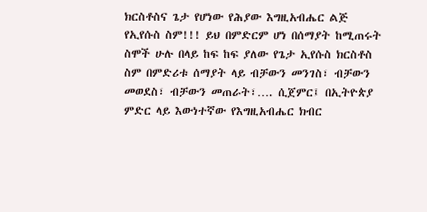ክርስቶስና ጌታ የሆነው የሕያው እግዚአብሔር ልጅ የኢየሱስ ስም!!! ይህ በምድርም ሆነ በሰማያት ከሚጠሩት ስሞች ሁሉ በላይ ከፍ ከፍ ያለው የጌታ ኢየሱስ ክርስቶስ ስም በምድሪቱ ሰማያት ላይ ብቻውን መንገስ፣ ብቻውን መወደስ፣ ብቻውን መጠራት፣…. ሲጀምር፤ በኢትዮጵያ ምድር ላይ እውነተኛው የእግዚአብሔር ክብር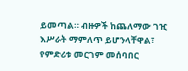ይመጣል። ብዙዎች ከጨለማው ገዢ እሥራት ማምለጥ ይሆንላቸዋል፣ የምድሪቱ መርገም መሰባበር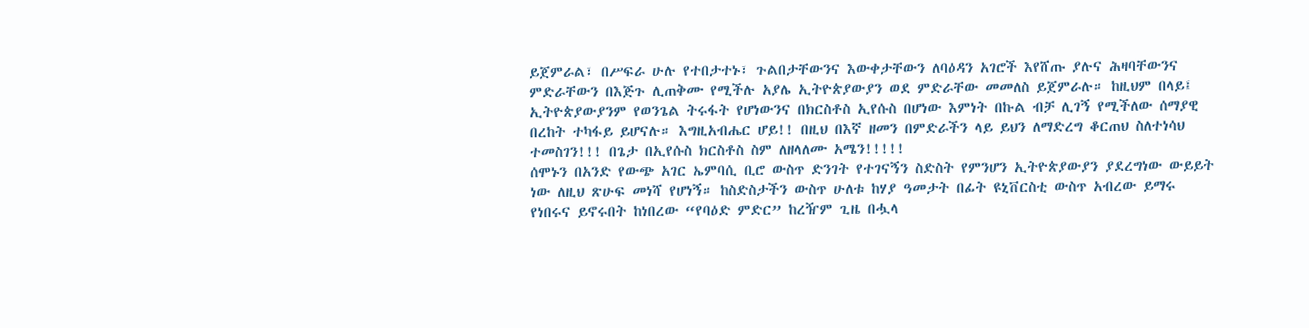ይጀምራል፣ በሥፍራ ሁሉ የተበታተኑ፣ ጉልበታቸውንና እውቀታቸውን ለባዕዳን አገሮች እየሸጡ ያሉና ሕዛባቸውንና ምድራቸውን በእጅጉ ሊጠቅሙ የሚችሉ አያሌ ኢትዮጵያውያን ወደ ምድራቸው መመለስ ይጀምራሉ። ከዚህም በላይ፤ ኢትዮጵያውያንም የወንጌል ትሩፋት የሆነውንና በክርስቶስ ኢየሱስ በሆነው እምነት በኩል ብቻ ሊገኝ የሚችለው ሰማያዊ በረከት ተካፋይ ይሆናሉ። እግዚአብሔር ሆይ!! በዚህ በእኛ ዘመን በምድራችን ላይ ይህን ለማድረግ ቆርጠህ ስለተነሳህ ተመስገን!!! በጌታ በኢየሱስ ክርስቶስ ስም ለዘላለሙ አሜን!!!!!
ሰሞኑን በአንድ የውጭ አገር ኤምባሲ ቢሮ ውስጥ ድንገት የተገናኝን ስድስት የምንሆን ኢትዮጵያውያን ያደረግነው ውይይት ነው ለዚህ ጽሁፍ መነሻ የሆነኝ። ከስድስታችን ውስጥ ሁለቱ ከሃያ ዓመታት በፊት ዩኒቨርስቲ ውስጥ አብረው ይማሩ የነበሩና ይኖሩበት ከነበረው “የባዕድ ምድር” ከረዥም ጊዜ በሗላ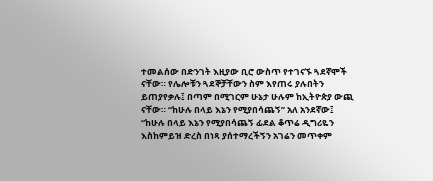ተመልሰው በድንገት እዚያው ቢሮ ውስጥ የተገናኙ ጓደኛሞች ናቸው። የሌሎቹን ጓደኞቻቸውን ስም እየጠሩ ያሉበትን ይጠያየቃሉ፤ በጣም በሚገርም ሁኔታ ሁሉም ከኢትዮጵያ ውጪ ናቸው። “ከሁሉ በላይ እኔን የሚያበሳጨኝ” አለ አንደኛው፤ “ከሁሉ በላይ እኔን የሚያበሳጨኝ ፊደል ቆጥሬ ዲግሪዬን እስከምይዝ ድረስ በነጻ ያሰተማረችኝን አገሬን መጥቀም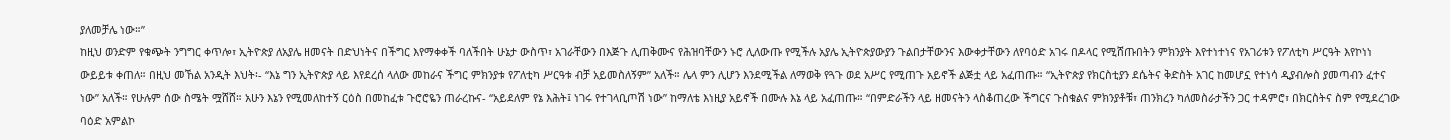ያለመቻሌ ነው።”
ከዚህ ወንድም የቁጭት ንግግር ቀጥሎ፣ ኢትዮጵያ ለአያሌ ዘመናት በድህነትና በችግር እየማቀቀች ባለችበት ሁኔታ ውስጥ፣ አገራቸውን በእጅጉ ሊጠቅሙና የሕዝባቸውን ኑሮ ሊለውጡ የሚችሉ አያሌ ኢትዮጵያውያን ጉልበታቸውንና እውቀታቸውን ለየባዕድ አገሩ በዶላር የሚሸጡበትን ምክንያት እየተነተነና የአገሪቱን የፖለቲካ ሥርዓት እየኮነነ ውይይቱ ቀጠለ። በዚህ መኸል አንዲት እህት፡- “እኔ ግን ኢትዮጵያ ላይ እየደረሰ ላለው መከራና ችግር ምክንያቱ የፖለቲካ ሥርዓቱ ብቻ አይመስለኝም” አለች። ሌላ ምን ሊሆን እንደሚችል ለማወቅ የጓጉ ወደ አሥር የሚጠጉ አይኖች ልጅቷ ላይ አፈጠጡ። “ኢትዮጵያ የክርስቲያን ደሴትና ቅድስት አገር ከመሆኗ የተነሳ ዲያብሎስ ያመጣብን ፈተና ነው” አለች። የሁሉም ሰው ስሜት ሟሸሸ። አሁን እኔን የሚመለከተኝ ርዕስ በመከፈቱ ጉሮሮዬን ጠራረኩና- “አይደለም የኔ እሕት፤ ነገሩ የተገላቢጦሽ ነው” ከማለቴ እነዚያ አይኖች በሙሉ እኔ ላይ አፈጠጡ። “በምድራችን ላይ ዘመናትን ላስቆጠረው ችግርና ጉስቁልና ምክንያቶቹ፣ ጠንክረን ካለመስራታችን ጋር ተዳምሮ፣ በክርስትና ስም የሚደረገው ባዕድ አምልኮ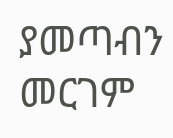ያመጣብን መርገም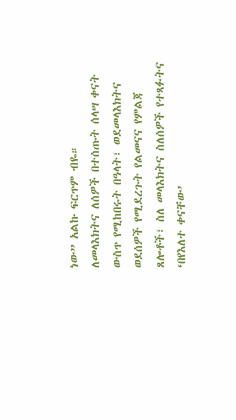ነው” አልኩ ፍርጥም ብዬ።
ለመላእክትና ለሰዎች በተሰጡት ሰላሣ ቀናት ውስጥ የሚከበሩት በዓላት፣ ወደመላእክትና ወደሰዎች የሚደረጉት የልመናና የምልጃ ጸሎቶች፣ ስለ መላእክትና ስለሰዎች የተጻፉትና ‘በየእለተ ቀናቸው’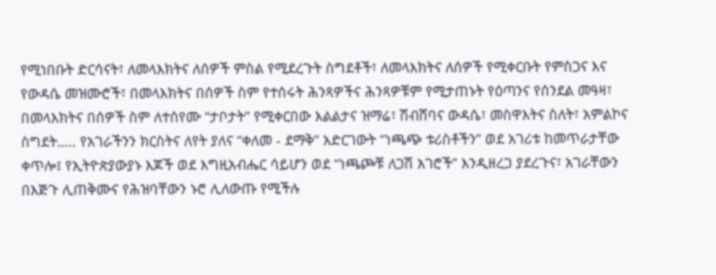የሚነበቡት ድርሳናት፣ ለመላእክትና ለሰዎች ምስል የሚደረጉት ስግደቶች፣ ለመላእክትና ለሰዎች የሚቀርቡት የምስጋና እና የውዳሴ መዝሙሮች፣ በመላእክትና በሰዎች ስም የተሰሩት ሕንጻዎችና ሕንጻዎቹም የሚታጠኑት የዕጣንና የሰንደል መዓዛ፣ በመላእክትና በሰዎች ስም ለተሰየሙ “ታቦታት” የሚቀርበው እልልታና ዝማሬ፣ ሽብሸባና ውዳሴ፣ መስዋእትና ስለት፣ አምልኮና ስግደት….. የአገራችንን ክርስትና ለየት ያለና “ቀለመ - ደማቅ” አድርገውት “ነጫጭ ቱሪስቶችን” ወደ አገሪቱ ከመጥራታቸው ቀጥሎ፤ የኢትዮጵያውያኑ እጆች ወደ እግዚአብሔር ሳይሆን ወደ “ነጫጮቹ ለጋሽ አገሮች” እንዲዘረጋ ያደረጉና፣ አገራቸውን በእጅጉ ሊጠቅሙና የሕዝባቸውን ኑሮ ሊለውጡ የሚችሉ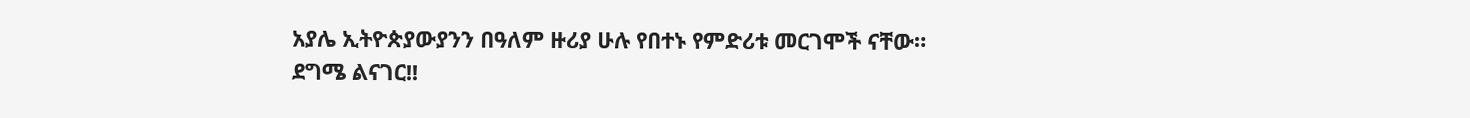አያሌ ኢትዮጵያውያንን በዓለም ዙሪያ ሁሉ የበተኑ የምድሪቱ መርገሞች ናቸው።
ደግሜ ልናገር!!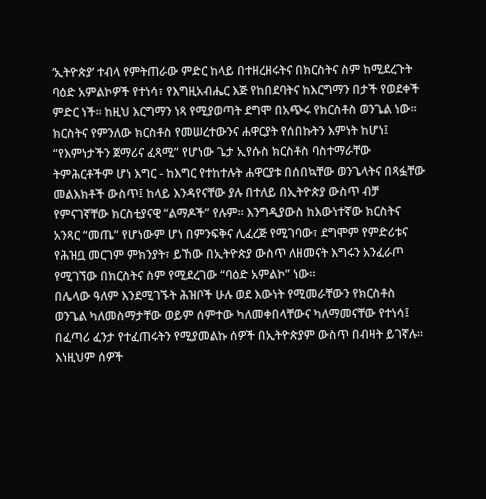‘ኢትዮጵያ’ ተብላ የምትጠራው ምድር ከላይ በተዘረዘሩትና በክርስትና ስም ከሚደረጉት ባዕድ አምልኮዎች የተነሳ፣ የእግዚአብሔር እጅ የከበደባትና ከእርግማን በታች የወደቀች ምድር ነች። ከዚህ እርግማን ነጻ የሚያወጣት ደግሞ በአጭሩ የክርስቶስ ወንጌል ነው። ክርስትና የምንለው ክርስቶስ የመሠረተውንና ሐዋርያት የሰበኩትን እምነት ከሆነ፤ “የእምነታችን ጀማሪና ፈጻሚ” የሆነው ጌታ ኢየሱስ ክርስቶስ ባስተማራቸው ትምሕርቶችም ሆነ እግር - ከእግር የተከተሉት ሐዋርያቱ በሰበኳቸው ወንጌላትና በጻፏቸው መልእክቶች ውስጥ፤ ከላይ እንዳየናቸው ያሉ በተለይ በኢትዮጵያ ውስጥ ብቻ የምናገኛቸው ክርስቲያናዊ “ልማዶች” የሉም። እንግዲያውስ ከእውነተኛው ክርስትና አንጻር “መጤ” የሆነውም ሆነ በምንፍቅና ሊፈረጅ የሚገባው፣ ደግሞም የምድሪቱና የሕዝቧ መርገም ምክንያት፣ ይኸው በኢትዮጵያ ውስጥ ለዘመናት እግሩን አንፈራጦ የሚገኘው በክርስትና ስም የሚደረገው “ባዕድ አምልኮ” ነው።
በሌላው ዓለም እንደሚገኙት ሕዝቦች ሁሉ ወደ እውነት የሚመራቸውን የክርስቶስ ወንጌል ካለመስማታቸው ወይም ሰምተው ካለመቀበላቸውና ካለማመናቸው የተነሳ፤ በፈጣሪ ፈንታ የተፈጠሩትን የሚያመልኩ ሰዎች በኢትዮጵያም ውስጥ በብዛት ይገኛሉ። እነዚህም ሰዎች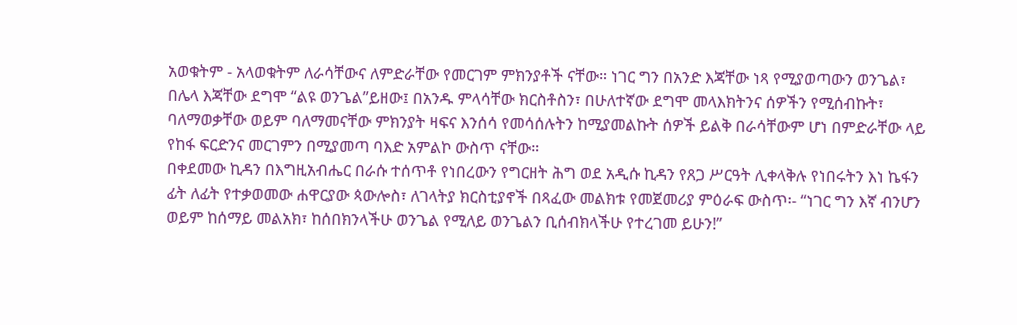አወቁትም - አላወቁትም ለራሳቸውና ለምድራቸው የመርገም ምክንያቶች ናቸው። ነገር ግን በአንድ እጃቸው ነጻ የሚያወጣውን ወንጌል፣ በሌላ እጃቸው ደግሞ “ልዩ ወንጌል”ይዘው፤ በአንዱ ምላሳቸው ክርስቶስን፣ በሁለተኛው ደግሞ መላእክትንና ሰዎችን የሚሰብኩት፣ ባለማወቃቸው ወይም ባለማመናቸው ምክንያት ዛፍና እንሰሳ የመሳሰሉትን ከሚያመልኩት ሰዎች ይልቅ በራሳቸውም ሆነ በምድራቸው ላይ የከፋ ፍርድንና መርገምን በሚያመጣ ባእድ አምልኮ ውስጥ ናቸው።
በቀደመው ኪዳን በእግዚአብሔር በራሱ ተሰጥቶ የነበረውን የግርዘት ሕግ ወደ አዲሱ ኪዳን የጸጋ ሥርዓት ሊቀላቅሉ የነበሩትን እነ ኬፋን ፊት ለፊት የተቃወመው ሐዋርያው ጳውሎስ፣ ለገላትያ ክርስቲያኖች በጻፈው መልክቱ የመጀመሪያ ምዕራፍ ውስጥ፡- “ነገር ግን እኛ ብንሆን ወይም ከሰማይ መልአክ፣ ከሰበክንላችሁ ወንጌል የሚለይ ወንጌልን ቢሰብክላችሁ የተረገመ ይሁን!”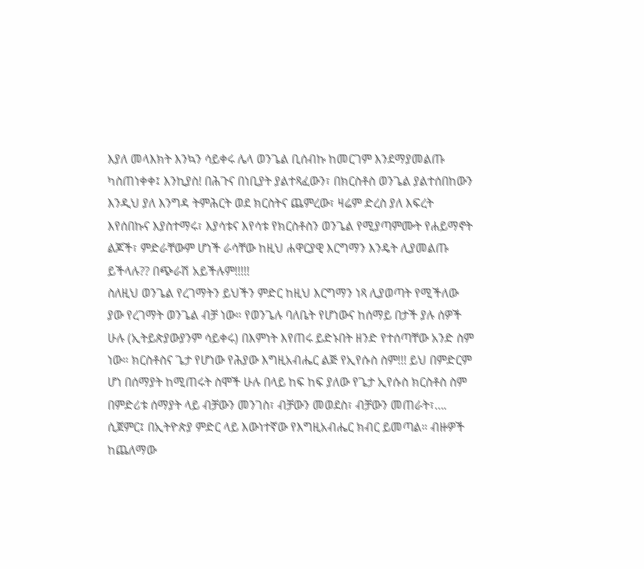እያለ መላእክት እንኳን ሳይቀሩ ሌላ ወንጌል ቢሰብኩ ከመርገም እንደማያመልጡ ካስጠነቀቀ፤ እንኪያስ! በሕጉና በነቢያት ያልተጻፈውን፣ በክርስቶስ ወንጌል ያልተሰበከውን እንዲህ ያለ እንግዳ ትምሕርት ወደ ክርስትና ጨምረው፣ ዛሬም ድረስ ያለ እፍረት እየሰበኩና እያስተማሩ፣ እያሳቱና እየሳቱ የክርስቶስን ወንጌል የሚያጣምሙት የሐይማኖት ልጆች፣ ምድራቸውም ሆነች ራሳቸው ከዚህ ሐዋርያዊ እርግማን እንዴት ሊያመልጡ ይችላሉ?? በጭራሽ አይችሉም!!!!!
ስለዚህ ወንጌል የረገማትን ይህችን ምድር ከዚህ እርግማን ነጻ ሊያወጣት የሚችለው ያው የረገማት ወንጌል ብቻ ነው። የወንጌሉ ባለቤት የሆነውና ከሰማይ በታች ያሉ ሰዎች ሁሉ (ኢትይጵያውያንም ሳይቀሩ) በእምነት እየጠሩ ይድኑበት ዘንድ የተሰጣቸው አንድ ስም ነው። ክርስቶስና ጌታ የሆነው የሕያው እግዚአብሔር ልጅ የኢየሱስ ስም!!! ይህ በምድርም ሆነ በሰማያት ከሚጠሩት ስሞች ሁሉ በላይ ከፍ ከፍ ያለው የጌታ ኢየሱስ ክርስቶስ ስም በምድሪቱ ሰማያት ላይ ብቻውን መንገስ፣ ብቻውን መወደስ፣ ብቻውን መጠራት፣…. ሲጀምር፤ በኢትዮጵያ ምድር ላይ እውነተኛው የእግዚአብሔር ክብር ይመጣል። ብዙዎች ከጨለማው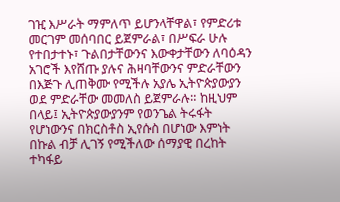ገዢ እሥራት ማምለጥ ይሆንላቸዋል፣ የምድሪቱ መርገም መሰባበር ይጀምራል፣ በሥፍራ ሁሉ የተበታተኑ፣ ጉልበታቸውንና እውቀታቸውን ለባዕዳን አገሮች እየሸጡ ያሉና ሕዛባቸውንና ምድራቸውን በእጅጉ ሊጠቅሙ የሚችሉ አያሌ ኢትዮጵያውያን ወደ ምድራቸው መመለስ ይጀምራሉ። ከዚህም በላይ፤ ኢትዮጵያውያንም የወንጌል ትሩፋት የሆነውንና በክርስቶስ ኢየሱስ በሆነው እምነት በኩል ብቻ ሊገኝ የሚችለው ሰማያዊ በረከት ተካፋይ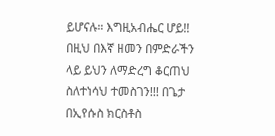ይሆናሉ። እግዚአብሔር ሆይ!! በዚህ በእኛ ዘመን በምድራችን ላይ ይህን ለማድረግ ቆርጠህ ስለተነሳህ ተመስገን!!! በጌታ በኢየሱስ ክርስቶስ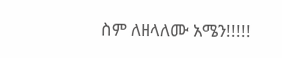ስም ለዘላለሙ አሜን!!!!!